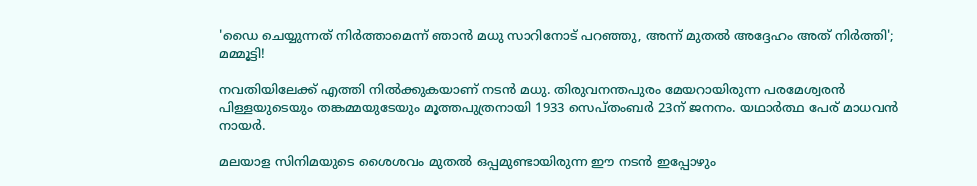'ഡൈ ചെയ്യുന്നത് നിര്‍ത്താമെന്ന് ഞാന്‍ മധു സാറിനോട് പറഞ്ഞു, അന്ന് മുതല്‍ അദ്ദേഹം അത് നിര്‍ത്തി'; മമ്മൂട്ടി!

നവതിയിലേക്ക് എത്തി നിൽക്കുകയാണ് നടൻ മധു. തിരുവനന്തപുരം മേയറായിരുന്ന പരമേശ്വരൻ പിള്ളയുടെയും തങ്കമ്മയുടേയും മൂത്തപുത്രനായി 1933 സെപ്തംബർ 23ന് ജനനം. യഥാർത്ഥ പേര്‌ മാധവൻ നായർ.

മലയാള സിനിമയുടെ ശൈശവം മുതൽ ഒപ്പമുണ്ടായിരുന്ന ഈ നടൻ ഇപ്പോഴും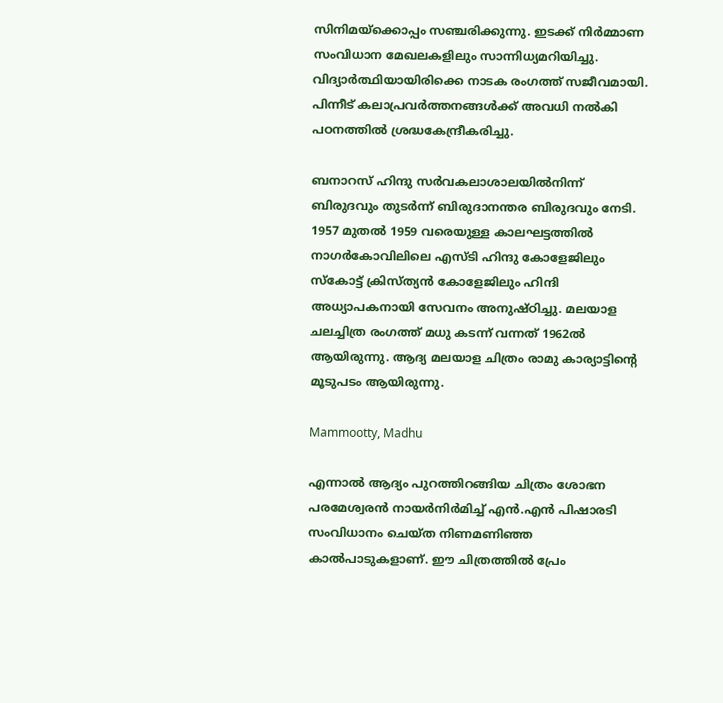സിനിമയ്ക്കൊപ്പം സഞ്ചരിക്കുന്നു. ഇടക്ക്‌ നിർമ്മാണ സംവിധാന മേഖലകളിലും സാന്നിധ്യമറിയിച്ചു. വിദ്യാർത്ഥിയായിരിക്കെ നാടക രംഗത്ത്‌ സജീവമായി. പിന്നീട്‌ കലാപ്രവർത്തനങ്ങൾക്ക്‌ അവധി നൽകി പഠനത്തിൽ ശ്രദ്ധകേന്ദ്രീകരിച്ചു.

ബനാറസ് ഹിന്ദു സർവകലാശാലയിൽനിന്ന് ബിരുദവും തുടർന്ന് ബിരുദാനന്തര ബിരുദവും നേടി. 1957 മുതൽ 1959 വരെയുള്ള കാലഘട്ടത്തിൽ നാഗർകോവിലിലെ എസ്ടി ഹിന്ദു കോളേജിലും സ്കോട്ട് ക്രിസ്ത്യൻ കോളേജിലും ഹിന്ദി അധ്യാപകനായി സേവനം അനുഷ്ഠിച്ചു. മലയാള ചലച്ചിത്ര രംഗത്ത് മധു കടന്ന് വന്നത് 1962ൽ ആയിരുന്നു. ആദ്യ മലയാള ചിത്രം രാമു കാര്യാട്ടിന്റെ മൂടുപടം ആയിരുന്നു.

Mammootty, Madhu

എന്നാൽ ആദ്യം പുറത്തിറങ്ങിയ ചിത്രം ശോഭന പരമേശ്വരൻ നായർനിർമിച്ച്‌ എൻ.എൻ പിഷാരടി സംവിധാനം ചെയ്ത നിണമണിഞ്ഞ കാൽപാടുകളാണ്‌. ഈ ചിത്രത്തിൽ പ്രേം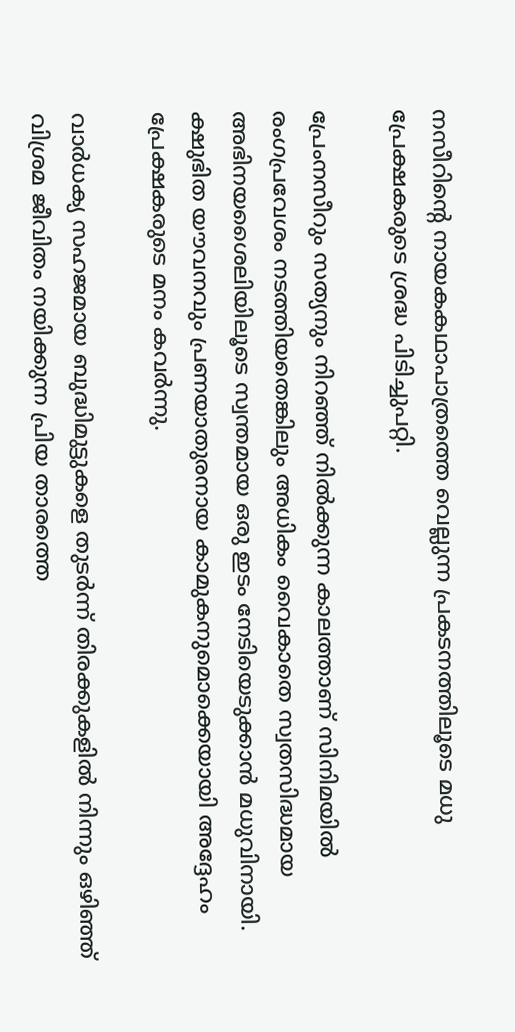നസീറിന്റെ നായകകഥാപാത്രത്തെ വെല്ലുന്ന പ്രകടനത്തിലൂടെ മധു പ്രേക്ഷകരുടെ ശ്രദ്ധ പിടിച്ചുപറ്റി.

പ്രേംനസീറും സത്യനും നിറഞ്ഞ് നിൽക്കുന്ന കാലത്താണ് സിനിമയിൽ രംഗപ്രവേശം നടത്തിയതെങ്കിലും അധികം വൈകാതെ സ്വതസിദ്ധമായ അഭിനയശൈലിയിലൂടെ സ്വന്തമായ ഒരു ഇടം നേടിയെടുക്കാൻ മധുവിനായി. ക്ഷുഭിത യൗവനവും പ്രണയാതുരനായ കാമുകനുമൊക്കെയായി അദ്ദേഹം പ്രേക്ഷകരുടെ മനം കവർന്നു.

വാർധക്യ സഹജമായ ബുദ്ധിമുട്ടുകളെ തുടർന്ന് തിരക്കുകളിൽ നിന്നും ഒഴിഞ്ഞ് വിശ്രമ ജീവിതം നയിക്കുന്ന പ്രിയ താരത്തെ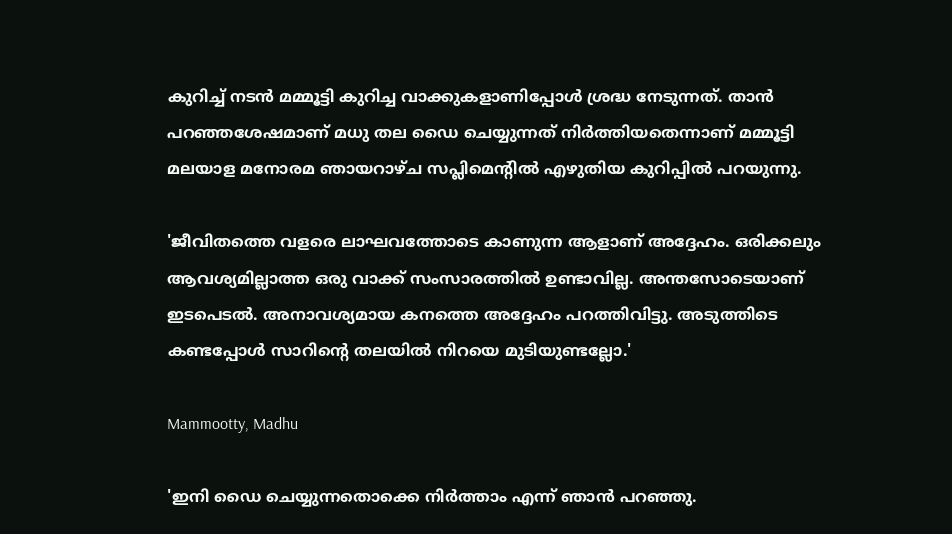കുറിച്ച് നടൻ മമ്മൂട്ടി കുറിച്ച വാക്കുകളാണിപ്പോൾ ശ്രദ്ധ നേടുന്നത്. താൻ പറഞ്ഞശേഷമാണ് മധു തല ഡൈ ചെയ്യുന്നത് നിർത്തിയതെന്നാണ് മമ്മൂട്ടി മലയാള മനോരമ ഞായറാഴ്ച സപ്ലിമെന്റില്‍ എഴുതിയ കുറിപ്പില്‍ പറയുന്നു.

'ജീവിതത്തെ വളരെ ലാഘവത്തോടെ കാണുന്ന ആളാണ് അദ്ദേഹം. ഒരിക്കലും ആവശ്യമില്ലാത്ത ഒരു വാക്ക് സംസാരത്തില്‍ ഉണ്ടാവില്ല. അന്തസോടെയാണ് ഇടപെടല്‍. അനാവശ്യമായ കനത്തെ അദ്ദേഹം പറത്തിവിട്ടു. അടുത്തിടെ കണ്ടപ്പോള്‍ സാറിന്റെ തലയില്‍ നിറയെ മുടിയുണ്ടല്ലോ.'

Mammootty, Madhu

'ഇനി ഡൈ ചെയ്യുന്നതൊക്കെ നിര്‍ത്താം എന്ന് ഞാന്‍ പറഞ്ഞു.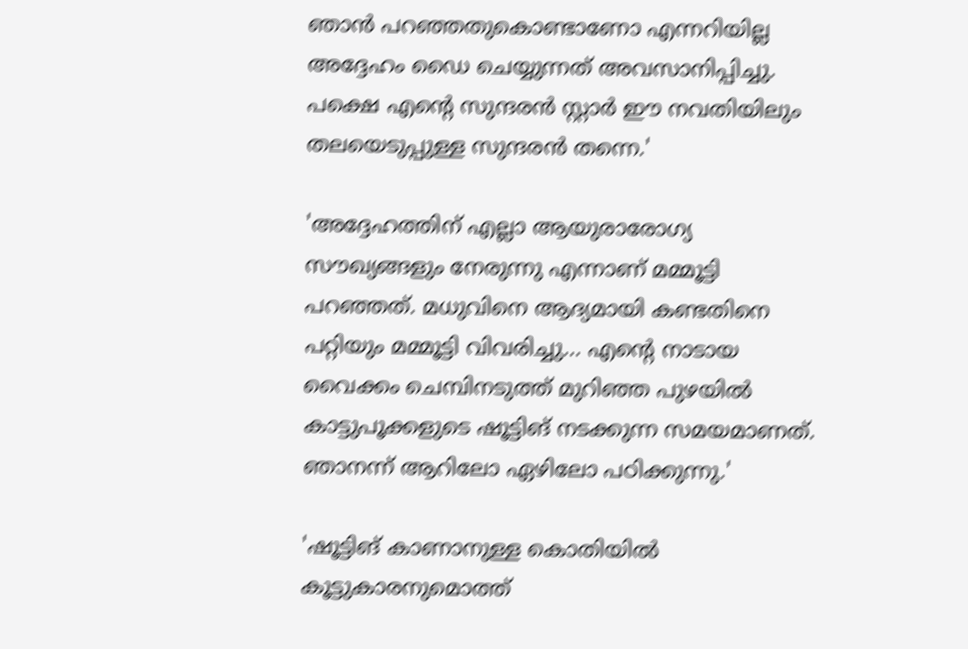ഞാന്‍ പറഞ്ഞതുകൊണ്ടാണോ എന്നറിയില്ല അദ്ദേഹം ഡൈ ചെയ്യുന്നത് അവസാനിപ്പിച്ചു. പക്ഷെ എന്റെ സുന്ദരന്‍ സ്റ്റാര്‍ ഈ നവതിയിലും തലയെടുപ്പുള്ള സുന്ദരന്‍ തന്നെ.'

'അദ്ദേഹത്തിന് എല്ലാ ആയുരാരോഗ്യ സൗഖ്യങ്ങളും നേരുന്നു എന്നാണ് മമ്മൂട്ടി പറഞ്ഞത്. മധുവിനെ ആദ്യമായി കണ്ടതിനെ പറ്റിയും മമ്മൂട്ടി വിവരിച്ചു... എന്റെ നാടായ വൈക്കം ചെമ്പിനടുത്ത് മുറിഞ്ഞ പുഴയില്‍ കാട്ടുപൂക്കളുടെ ഷൂട്ടിങ് നടക്കുന്ന സമയമാണത്. ഞാനന്ന് ആറിലോ ഏഴിലോ പഠിക്കുന്നു.'

'ഷൂട്ടിങ് കാണാനുള്ള കൊതിയില്‍ കൂട്ടുകാരനുമൊത്ത്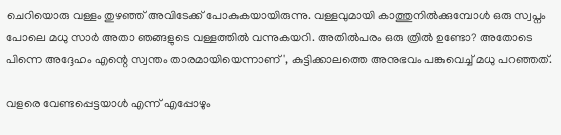ചെറിയൊരു വള്ളം തുഴഞ്ഞ് അവിടേക്ക് പോകുകയായിരുന്നു. വള്ളവുമായി കാത്തുനില്‍ക്കുമ്പോള്‍ ഒരു സ്വപ്നം പോലെ മധു സാര്‍ അതാ ഞങ്ങളുടെ വള്ളത്തില്‍ വന്നുകയറി. അതില്‍പരം ഒരു ത്രില്‍ ഉണ്ടോ? അതോടെ പിന്നെ അദ്ദേഹം എന്റെ സ്വന്തം താരമായിയെന്നാണ്', കുട്ടിക്കാലത്തെ അനുഭവം പങ്കുവെച്ച് മധു പറ‍ഞ്ഞത്.

വളരെ വേണ്ടപ്പെട്ടയാള്‍ എന്ന് എപ്പോഴും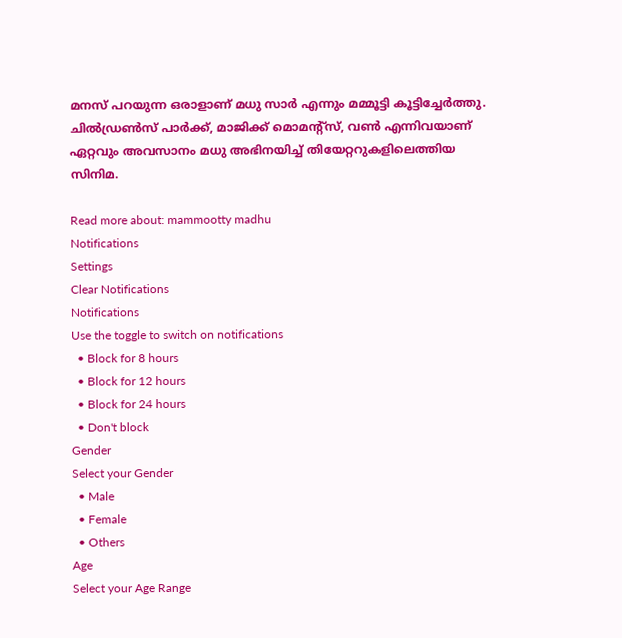മനസ് പറയുന്ന ഒരാളാണ് മധു സാർ എന്നും മമ്മൂട്ടി കൂട്ടിച്ചേർത്തു. ചിൽഡ്രൺസ് പാർക്ക്, മാജിക്ക് മൊമന്റ്സ്, വൺ എന്നിവയാണ് ഏറ്റവും അവസാനം മധു അഭിനയിച്ച് തിയേറ്ററുകളിലെത്തിയ സിനിമ.

Read more about: mammootty madhu
Notifications
Settings
Clear Notifications
Notifications
Use the toggle to switch on notifications
  • Block for 8 hours
  • Block for 12 hours
  • Block for 24 hours
  • Don't block
Gender
Select your Gender
  • Male
  • Female
  • Others
Age
Select your Age Range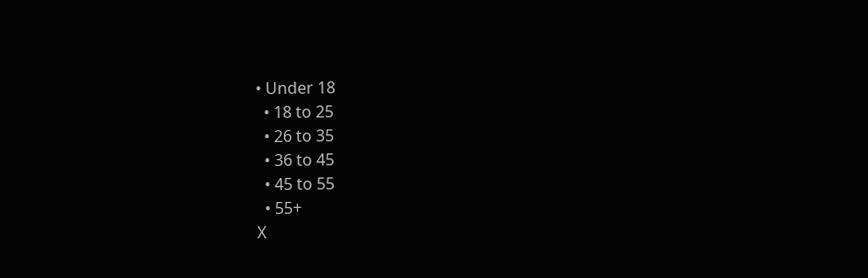• Under 18
  • 18 to 25
  • 26 to 35
  • 36 to 45
  • 45 to 55
  • 55+
X